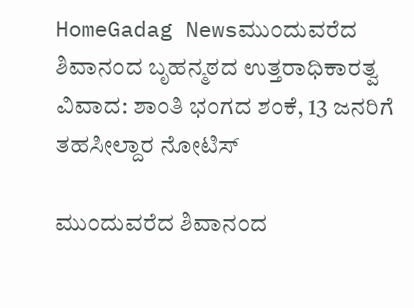HomeGadag Newsಮುಂದುವರೆದ ಶಿವಾನಂದ ಬೃಹನ್ಮಠದ ಉತ್ತರಾಧಿಕಾರತ್ವ ವಿವಾದ: ಶಾಂತಿ ಭಂಗದ ಶಂಕೆ, 13 ಜನರಿಗೆ ತಹಸೀಲ್ದಾರ ನೋಟಿಸ್

ಮುಂದುವರೆದ ಶಿವಾನಂದ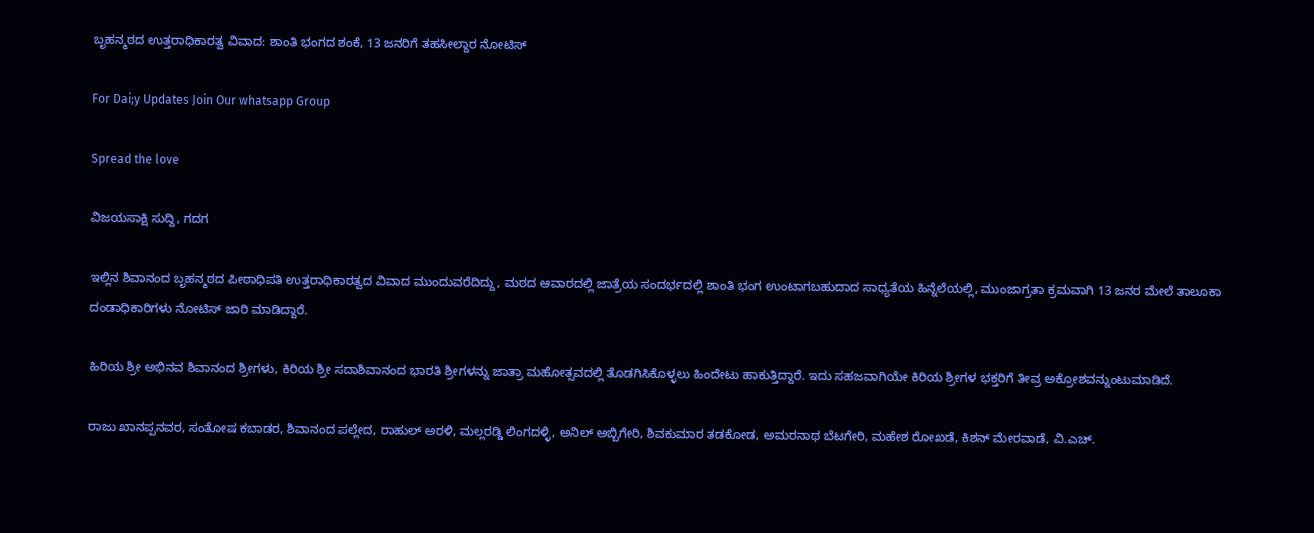ಬೃಹನ್ಮಠದ ಉತ್ತರಾಧಿಕಾರತ್ವ ವಿವಾದ: ಶಾಂತಿ ಭಂಗದ ಶಂಕೆ, 13 ಜನರಿಗೆ ತಹಸೀಲ್ದಾರ ನೋಟಿಸ್

For Dai;y Updates Join Our whatsapp Group

Spread the love

ವಿಜಯಸಾಕ್ಷಿ ಸುದ್ದಿ, ಗದಗ

ಇಲ್ಲಿನ ಶಿವಾನಂದ ಬೃಹನ್ಮಠದ ಪೀಠಾಧಿಪತಿ ಉತ್ತರಾಧಿಕಾರತ್ವದ ವಿವಾದ ಮುಂದುವರೆದಿದ್ದು, ಮಠದ ಆವಾರದಲ್ಲಿ ಜಾತ್ರೆಯ ಸಂದರ್ಭದಲ್ಲಿ ಶಾಂತಿ ಭಂಗ ಉಂಟಾಗಬಹುದಾದ ಸಾಧ್ಯತೆಯ ಹಿನ್ನೆಲೆಯಲ್ಲಿ, ಮುಂಜಾಗ್ರತಾ ಕ್ರಮವಾಗಿ 13 ಜನರ ಮೇಲೆ ತಾಲೂಕಾ ದಂಡಾಧಿಕಾರಿಗಳು ನೋಟಿಸ್ ಜಾರಿ ಮಾಡಿದ್ದಾರೆ.

ಹಿರಿಯ ಶ್ರೀ ಅಭಿನವ ಶಿವಾನಂದ ಶ್ರೀಗಳು, ಕಿರಿಯ ಶ್ರೀ ಸದಾಶಿವಾನಂದ ಭಾರತಿ ಶ್ರೀಗಳನ್ನು ಜಾತ್ರಾ ಮಹೋತ್ಸವದಲ್ಲಿ ತೊಡಗಿಸಿಕೊಳ್ಳಲು ಹಿಂದೇಟು ಹಾಕುತ್ತಿದ್ದಾರೆ. ಇದು ಸಹಜವಾಗಿಯೇ ಕಿರಿಯ ಶ್ರೀಗಳ ಭಕ್ತರಿಗೆ ತೀವ್ರ ಅಕ್ರೋಶವನ್ನುಂಟುಮಾಡಿದೆ.

ರಾಜು ಖಾನಪ್ಪನವರ, ಸಂತೋಷ ಕಬಾಡರ, ಶಿವಾನಂದ ಪಲ್ಲೇದ, ರಾಹುಲ್ ಅರಳಿ, ಮಲ್ಲರಡ್ಡಿ ಲಿಂಗದಳ್ಳಿ, ಅನಿಲ್ ಅಬ್ಬಿಗೇರಿ, ಶಿವಕುಮಾರ ತಡಕೋಡ, ಅಮರನಾಥ ಬೆಟಗೇರಿ, ಮಹೇಶ ರೋಖಡೆ, ಕಿಶನ್ ಮೇರವಾಡೆ, ವಿ.ಎಚ್.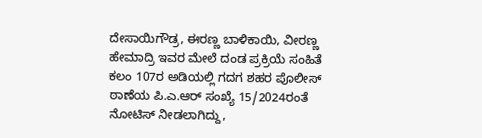ದೇಸಾಯಿಗೌಡ್ರ, ಈರಣ್ಣ ಬಾಳಿಕಾಯಿ, ವೀರಣ್ಣ ಹೇಮಾದ್ರಿ ಇವರ ಮೇಲೆ ದಂಡ ಪ್ರಕ್ರಿಯೆ ಸಂಹಿತೆ ಕಲಂ 107ರ ಅಡಿಯಲ್ಲಿ ಗದಗ ಶಹರ ಪೊಲೀಸ್ ಠಾಣೆಯ ಪಿ.ಎ.ಆರ್ ಸಂಖ್ಯೆ 15/2024ರಂತೆ ನೋಟಿಸ್ ನೀಡಲಾಗಿದ್ದು,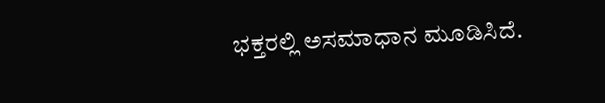ಭಕ್ತರಲ್ಲಿ ಅಸಮಾಧಾನ ಮೂಡಿಸಿದೆ.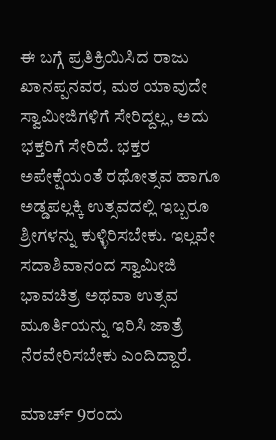ಈ ಬಗ್ಗೆ ಪ್ರತಿಕ್ರಿಯಿಸಿದ ರಾಜು ಖಾನಪ್ಪನವರ, ಮಠ ಯಾವುದೇ ಸ್ವಾಮೀಜಿಗಳಿಗೆ ಸೇರಿದ್ದಲ್ಲ, ಅದು ಭಕ್ತರಿಗೆ ಸೇರಿದೆ. ಭಕ್ತರ ಅಪೇಕ್ಷೆಯಂತೆ ರಥೋತ್ಸವ ಹಾಗೂ ಅಡ್ಡಪಲ್ಲಕ್ಕಿ ಉತ್ಸವದಲ್ಲಿ ಇಬ್ಬರೂ ಶ್ರೀಗಳನ್ನು ಕುಳ್ಳಿರಿಸಬೇಕು. ಇಲ್ಲವೇ ಸದಾಶಿವಾನಂದ ಸ್ವಾಮೀಜಿ ಭಾವಚಿತ್ರ ಅಥವಾ ಉತ್ಸವ ಮೂರ್ತಿಯನ್ನು ಇರಿಸಿ ಜಾತ್ರೆ ನೆರವೇರಿಸಬೇಕು ಎಂದಿದ್ದಾರೆ.

ಮಾರ್ಚ್ 9ರಂದು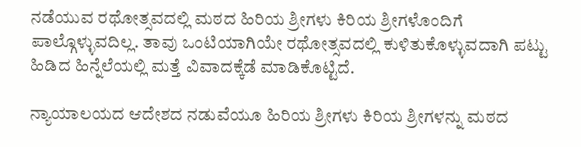ನಡೆಯುವ ರಥೋತ್ಸವದಲ್ಲಿ ಮಠದ ಹಿರಿಯ ಶ್ರೀಗಳು ಕಿರಿಯ ಶ್ರೀಗಳೊಂದಿಗೆ ಪಾಲ್ಗೊಳ್ಳುವದಿಲ್ಲ. ತಾವು ಒಂಟಿಯಾಗಿಯೇ ರಥೋತ್ಸವದಲ್ಲಿ ಕುಳಿತುಕೊಳ್ಳುವದಾಗಿ ಪಟ್ಟು ಹಿಡಿದ ಹಿನ್ನೆಲೆಯಲ್ಲಿ ಮತ್ತೆ ವಿವಾದಕ್ಕೆಡೆ ಮಾಡಿಕೊಟ್ಟಿದೆ.

ನ್ಯಾಯಾಲಯದ ಆದೇಶದ ನಡುವೆಯೂ ಹಿರಿಯ ಶ್ರೀಗಳು ಕಿರಿಯ ಶ್ರೀಗಳನ್ನು ಮಠದ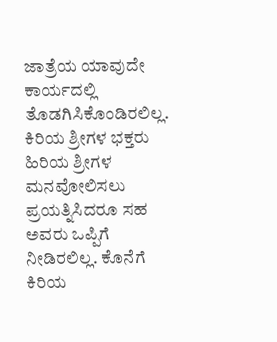ಜಾತ್ರೆಯ ಯಾವುದೇ ಕಾರ್ಯದಲ್ಲಿ ತೊಡಗಿಸಿಕೊಂಡಿರಲಿಲ್ಲ. ಕಿರಿಯ ಶ್ರೀಗಳ ಭಕ್ತರು ಹಿರಿಯ ಶ್ರೀಗಳ ಮನವೋಲಿಸಲು ಪ್ರಯತ್ನಿಸಿದರೂ ಸಹ ಅವರು ಒಪ್ಪಿಗೆ ನೀಡಿರಲಿಲ್ಲ. ಕೊನೆಗೆ ಕಿರಿಯ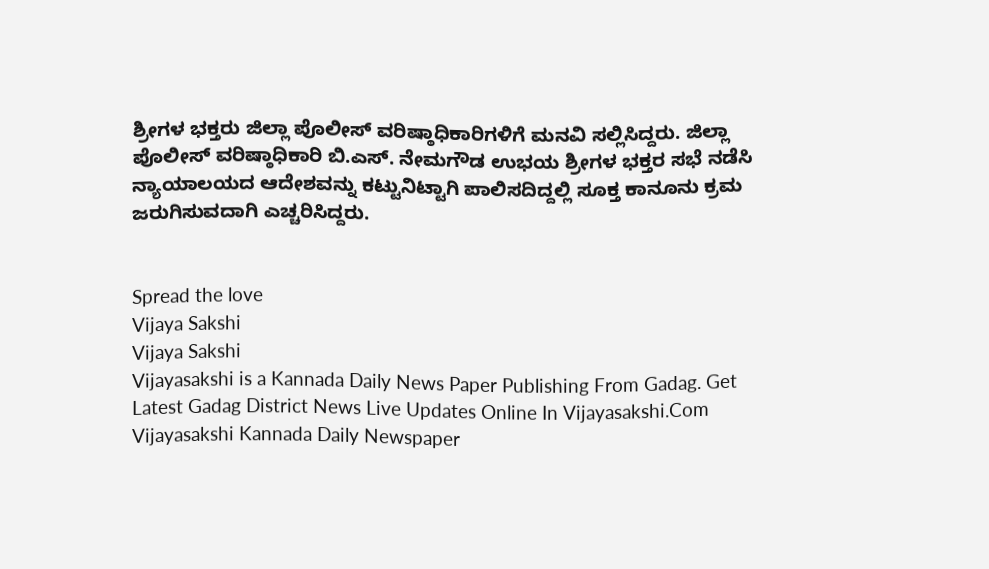ಶ್ರೀಗಳ ಭಕ್ತರು ಜಿಲ್ಲಾ ಪೊಲೀಸ್ ವರಿಷ್ಠಾಧಿಕಾರಿಗಳಿಗೆ ಮನವಿ ಸಲ್ಲಿಸಿದ್ದರು. ಜಿಲ್ಲಾ ಪೊಲೀಸ್ ವರಿಷ್ಠಾಧಿಕಾರಿ ಬಿ.ಎಸ್. ನೇಮಗೌಡ ಉಭಯ ಶ್ರೀಗಳ ಭಕ್ತರ ಸಭೆ ನಡೆಸಿ ನ್ಯಾಯಾಲಯದ ಆದೇಶವನ್ನು ಕಟ್ಟುನಿಟ್ಟಾಗಿ ಪಾಲಿಸದಿದ್ದಲ್ಲಿ ಸೂಕ್ತ ಕಾನೂನು ಕ್ರಮ ಜರುಗಿಸುವದಾಗಿ ಎಚ್ಚರಿಸಿದ್ದರು.


Spread the love
Vijaya Sakshi
Vijaya Sakshi
Vijayasakshi is a Kannada Daily News Paper Publishing From Gadag. Get Latest Gadag District News Live Updates Online In Vijayasakshi.Com Vijayasakshi Kannada Daily Newspaper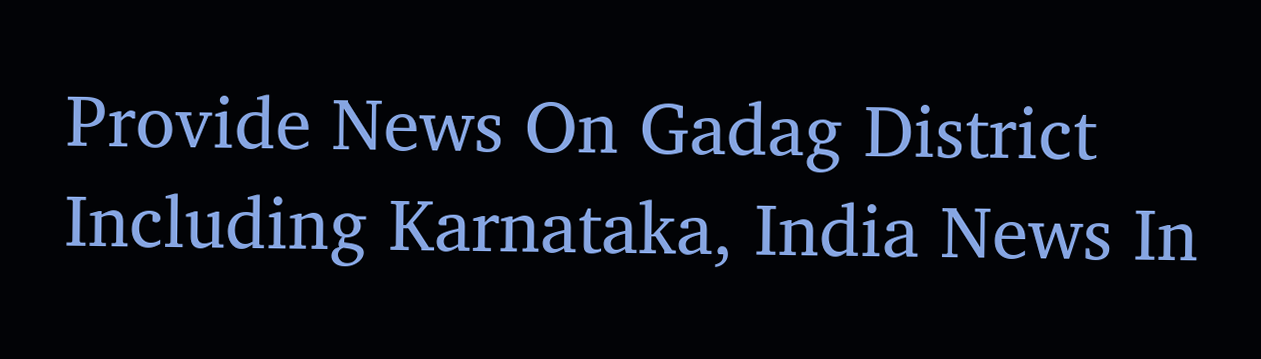Provide News On Gadag District Including Karnataka, India News In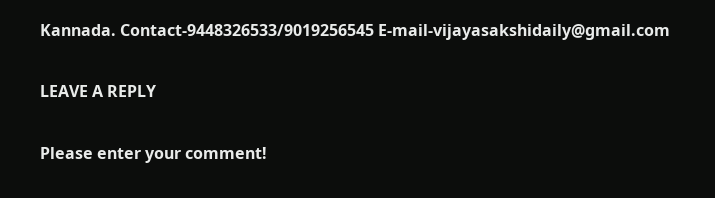Kannada. Contact-9448326533/9019256545 E-mail-vijayasakshidaily@gmail.com

LEAVE A REPLY

Please enter your comment!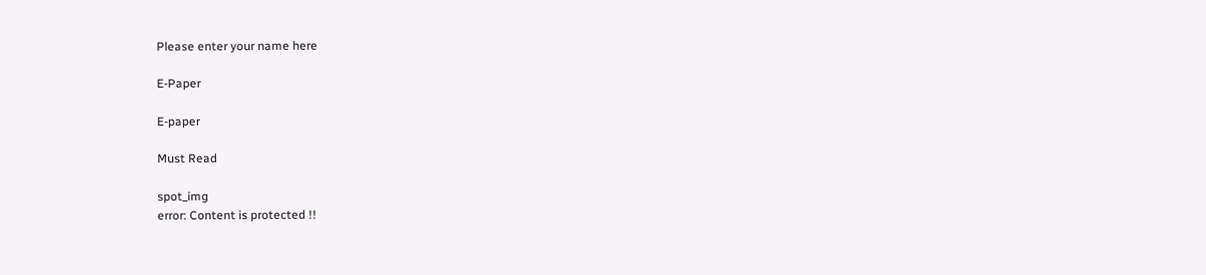Please enter your name here

E-Paper

E-paper

Must Read

spot_img
error: Content is protected !!